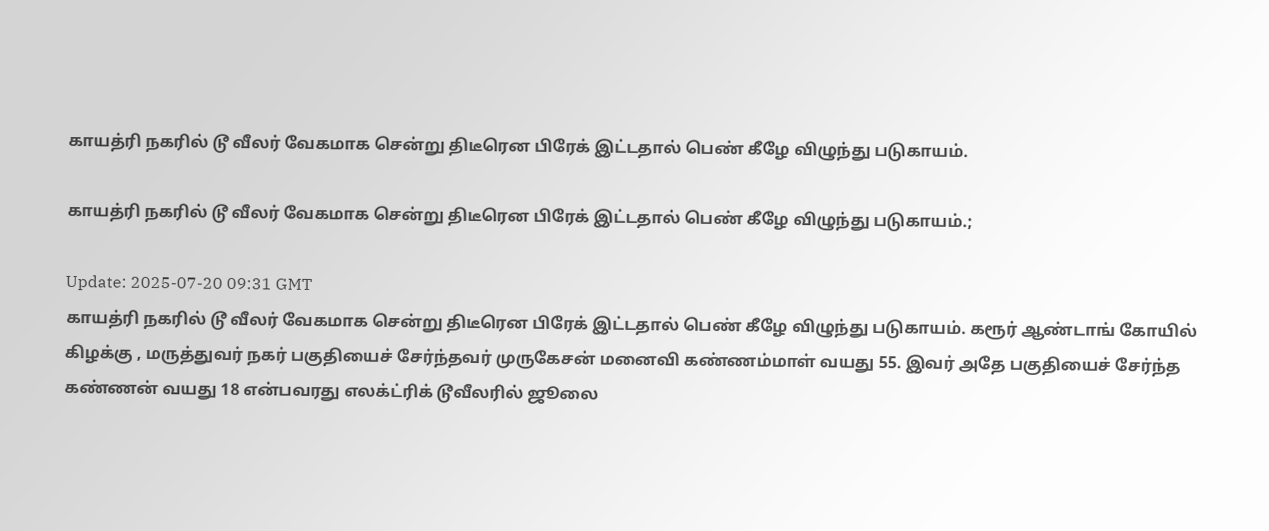காயத்ரி நகரில் டூ வீலர் வேகமாக சென்று திடீரென பிரேக் இட்டதால் பெண் கீழே விழுந்து படுகாயம்.

காயத்ரி நகரில் டூ வீலர் வேகமாக சென்று திடீரென பிரேக் இட்டதால் பெண் கீழே விழுந்து படுகாயம்.;

Update: 2025-07-20 09:31 GMT
காயத்ரி நகரில் டூ வீலர் வேகமாக சென்று திடீரென பிரேக் இட்டதால் பெண் கீழே விழுந்து படுகாயம். கரூர் ஆண்டாங் கோயில் கிழக்கு , மருத்துவர் நகர் பகுதியைச் சேர்ந்தவர் முருகேசன் மனைவி கண்ணம்மாள் வயது 55. இவர் அதே பகுதியைச் சேர்ந்த கண்ணன் வயது 18 என்பவரது எலக்ட்ரிக் டூவீலரில் ஜூலை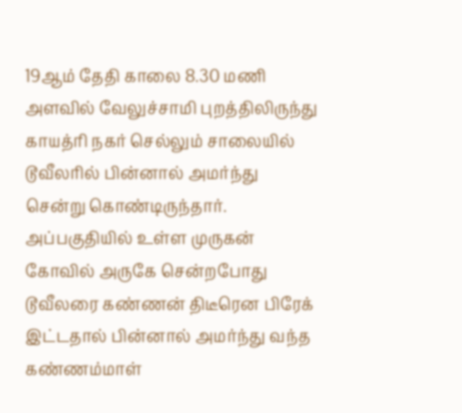19ஆம் தேதி காலை 8.30 மணி அளவில் வேலுச்சாமி புறத்திலிருந்து காயத்ரி நகர் செல்லும் சாலையில் டூவீலரில் பின்னால் அமர்ந்து சென்று கொண்டிருந்தார். அப்பகுதியில் உள்ள முருகன் கோவில் அருகே சென்றபோது டூவீலரை கண்ணன் திடீரென பிரேக் இட்டதால் பின்னால் அமர்ந்து வந்த கண்ணம்மாள்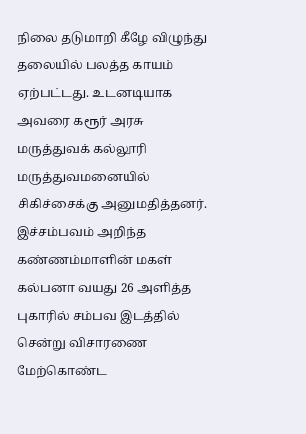நிலை தடுமாறி கீழே விழுந்து தலையில் பலத்த காயம் ஏற்பட்டது. உடனடியாக அவரை கரூர் அரசு மருத்துவக் கல்லூரி மருத்துவமனையில் சிகிச்சைக்கு அனுமதித்தனர். இச்சம்பவம் அறிந்த கண்ணம்மாளின் மகள் கல்பனா வயது 26 அளித்த புகாரில் சம்பவ இடத்தில் சென்று விசாரணை மேற்கொண்ட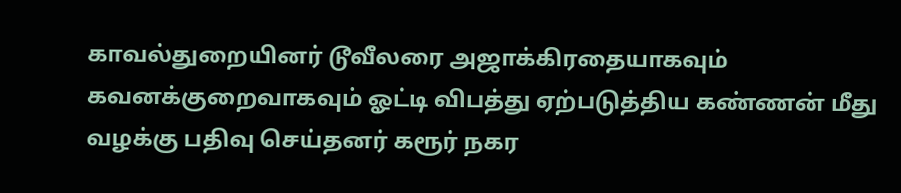காவல்துறையினர் டூவீலரை அஜாக்கிரதையாகவும் கவனக்குறைவாகவும் ஓட்டி விபத்து ஏற்படுத்திய கண்ணன் மீது வழக்கு பதிவு செய்தனர் கரூர் நகர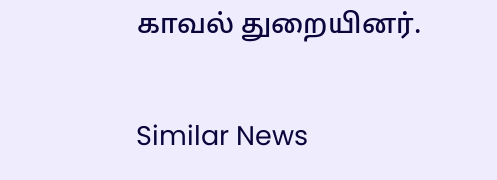காவல் துறையினர்.

Similar News